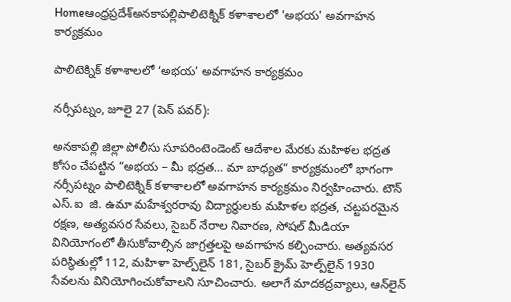Homeఆంధ్రప్రదేశ్అనకాపల్లిపాలిటెక్నిక్ కళాశాలలో 'అభయ' అవగాహన కార్యక్రమం

పాలిటెక్నిక్ కళాశాలలో ‘అభయ’ అవగాహన కార్యక్రమం

నర్సీపట్నం, జూలై 27 (పెన్ పవర్):

అనకాపల్లి జిల్లా పోలీసు సూపరింటెండెంట్ ఆదేశాల మేరకు మహిళల భద్రత కోసం చేపట్టిన “అభయ – మీ భద్రత… మా బాధ్యత” కార్యక్రమంలో భాగంగా నర్సీపట్నం పాలిటెక్నిక్ కళాశాలలో అవగాహన కార్యక్రమం నిర్వహించారు. టౌన్ ఎస్‌.ఐ  జి. ఉమా మహేశ్వరరావు విద్యార్థులకు మహిళల భద్రత, చట్టపరమైన రక్షణ, అత్యవసర సేవలు, సైబర్ నేరాల నివారణ, సోషల్ మీడియా వినియోగంలో తీసుకోవాల్సిన జాగ్రత్తలపై అవగాహన కల్పించారు. అత్యవసర పరిస్థితుల్లో 112, మహిళా హెల్ప్‌లైన్ 181, సైబర్ క్రైమ్ హెల్ప్‌లైన్ 1930 సేవలను వినియోగించుకోవాలని సూచించారు. అలాగే మాదకద్రవ్యాలు, ఆన్‌లైన్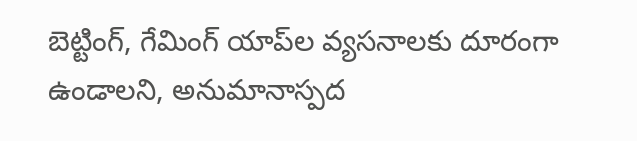బెట్టింగ్, గేమింగ్ యాప్‌ల వ్యసనాలకు దూరంగా ఉండాలని, అనుమానాస్పద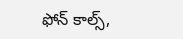ఫోన్ కాల్స్,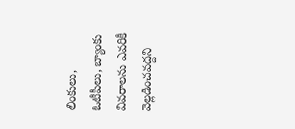లింకులు, ఓటీపీలు, బ్యాంకు వివరాలను ఎవరికీ వెల్లడించవద్దని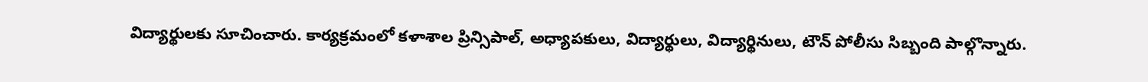విద్యార్థులకు సూచించారు. కార్యక్రమంలో కళాశాల ప్రిన్సిపాల్, అధ్యాపకులు, విద్యార్థులు, విద్యార్థినులు, టౌన్ పోలీసు సిబ్బంది పాల్గొన్నారు.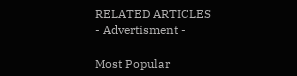RELATED ARTICLES
- Advertisment -

Most Popular